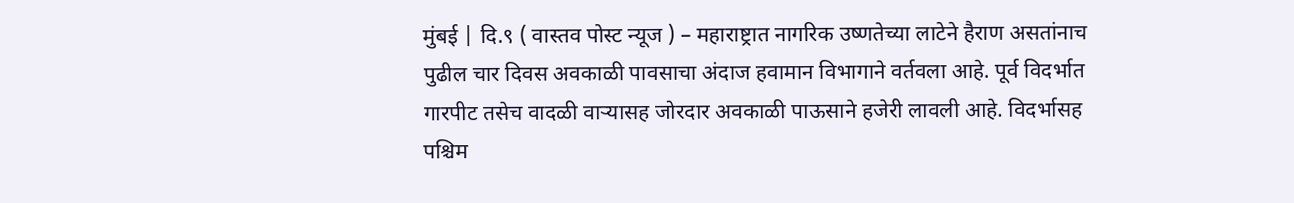मुंबई | दि.९ ( वास्तव पोस्ट न्यूज ) – महाराष्ट्रात नागरिक उष्णतेच्या लाटेने हैराण असतांनाच पुढील चार दिवस अवकाळी पावसाचा अंदाज हवामान विभागाने वर्तवला आहे. पूर्व विदर्भात गारपीट तसेच वादळी वाऱ्यासह जोरदार अवकाळी पाऊसाने हजेरी लावली आहे. विदर्भासह पश्चिम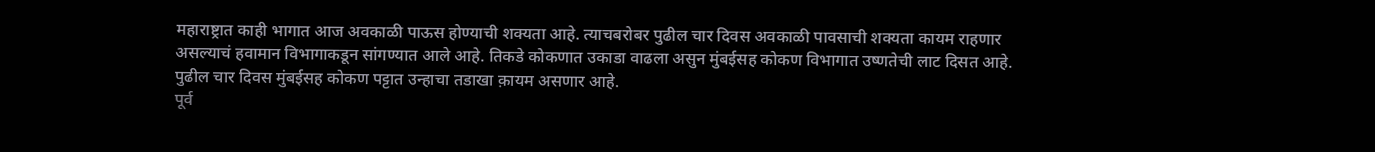महाराष्ट्रात काही भागात आज अवकाळी पाऊस होण्याची शक्यता आहे. त्याचबरोबर पुढील चार दिवस अवकाळी पावसाची शक्यता कायम राहणार असल्याचं हवामान विभागाकडून सांगण्यात आले आहे. तिकडे कोकणात उकाडा वाढला असुन मुंबईसह कोकण विभागात उष्णतेची लाट दिसत आहे. पुढील चार दिवस मुंबईसह कोकण पट्टात उन्हाचा तडाखा क़ायम असणार आहे.
पूर्व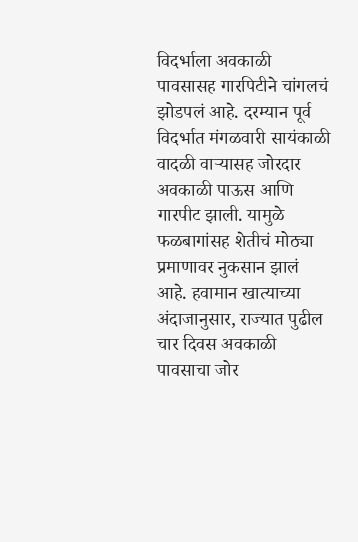विदर्भाला अवकाळी पावसासह गारपिटीने चांगलचं झोडपलं आहे. दरम्यान पूर्व विदर्भात मंगळवारी सायंकाळी वादळी वाऱ्यासह जोरदार अवकाळी पाऊस आणि गारपीट झाली. यामुळे फळबागांसह शेतीचं मोठ्या प्रमाणावर नुकसान झालं आहे. हवामान खात्याच्या अंदाजानुसार, राज्यात पुढील चार दिवस अवकाळी पावसाचा जोर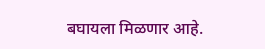बघायला मिळणार आहे.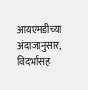आयएमडीच्या अंदाजानुसार, विदर्भासह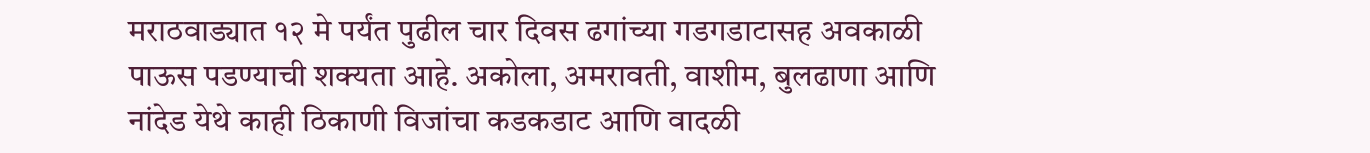मराठवाड्यात १२ मे पर्यंत पुढील चार दिवस ढगांच्या गडगडाटासह अवकाळी पाऊस पडण्याची शक्यता आहे. अकोला, अमरावती, वाशीम, बुलढाणा आणि नांदेड येथे काही ठिकाणी विजांचा कडकडाट आणि वादळी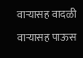वाऱ्यासह वादळी वाऱ्यासह पाऊस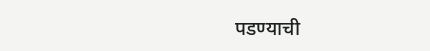पडण्याची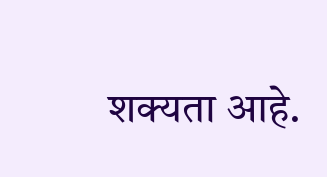शक्यता आहे.